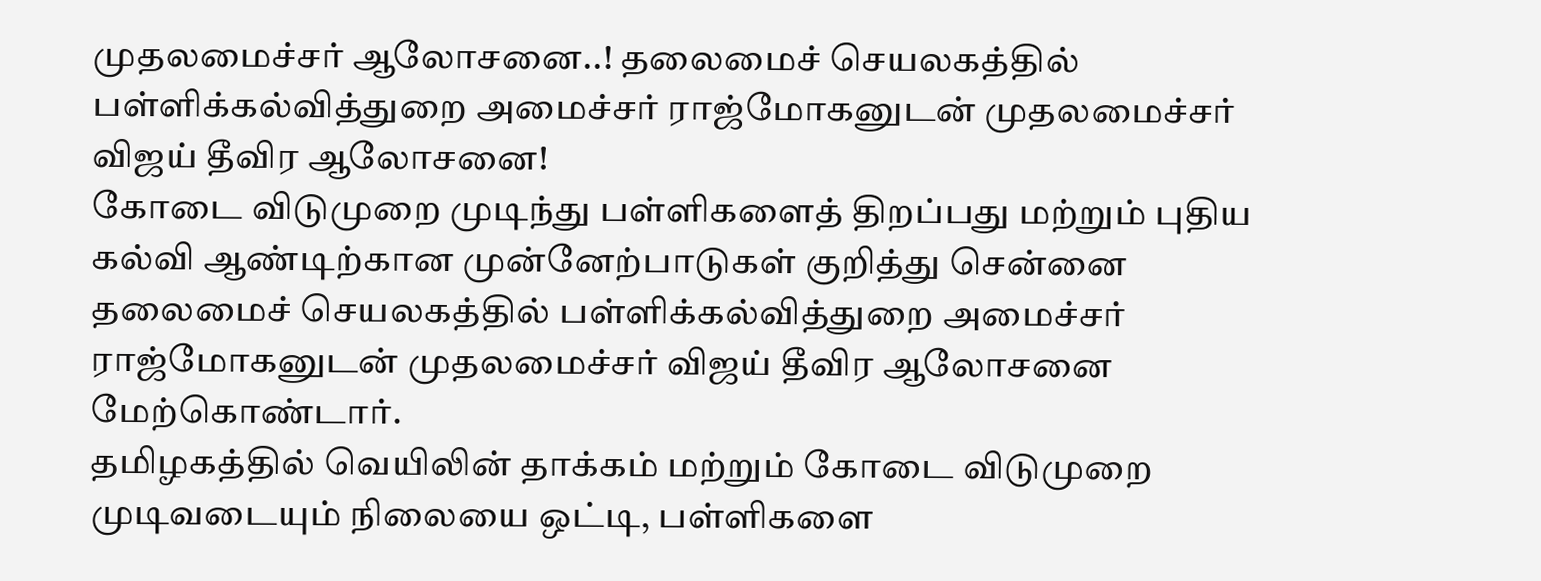முதலமைச்சர் ஆலோசனை..! தலைமைச் செயலகத்தில் பள்ளிக்கல்வித்துறை அமைச்சர் ராஜ்மோகனுடன் முதலமைச்சர் விஜய் தீவிர ஆலோசனை!
கோடை விடுமுறை முடிந்து பள்ளிகளைத் திறப்பது மற்றும் புதிய கல்வி ஆண்டிற்கான முன்னேற்பாடுகள் குறித்து சென்னை தலைமைச் செயலகத்தில் பள்ளிக்கல்வித்துறை அமைச்சர் ராஜ்மோகனுடன் முதலமைச்சர் விஜய் தீவிர ஆலோசனை மேற்கொண்டார்.
தமிழகத்தில் வெயிலின் தாக்கம் மற்றும் கோடை விடுமுறை முடிவடையும் நிலையை ஒட்டி, பள்ளிகளை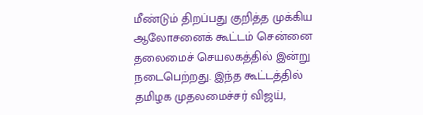மீண்டும் திறப்பது குறித்த முக்கிய ஆலோசனைக் கூட்டம் சென்னை தலைமைச் செயலகத்தில் இன்று நடைபெற்றது. இந்த கூட்டத்தில் தமிழக முதலமைச்சர் விஜய்,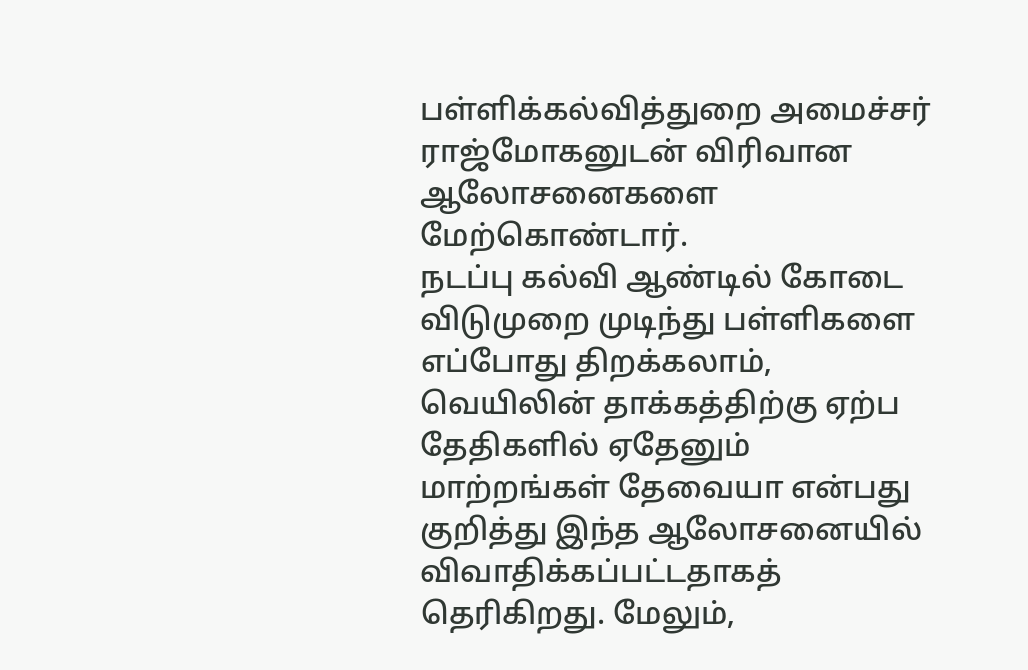பள்ளிக்கல்வித்துறை அமைச்சர் ராஜ்மோகனுடன் விரிவான ஆலோசனைகளை மேற்கொண்டார்.
நடப்பு கல்வி ஆண்டில் கோடை விடுமுறை முடிந்து பள்ளிகளை எப்போது திறக்கலாம், வெயிலின் தாக்கத்திற்கு ஏற்ப தேதிகளில் ஏதேனும் மாற்றங்கள் தேவையா என்பது குறித்து இந்த ஆலோசனையில் விவாதிக்கப்பட்டதாகத் தெரிகிறது. மேலும்,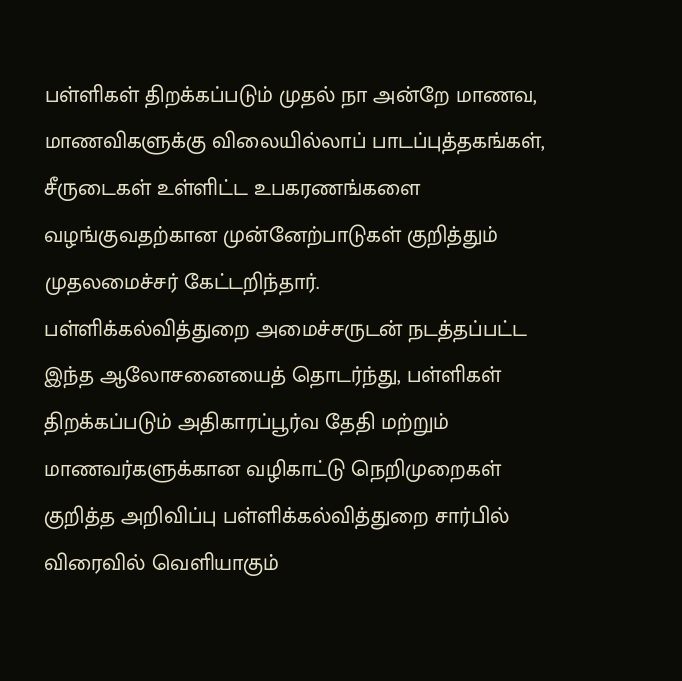பள்ளிகள் திறக்கப்படும் முதல் நா அன்றே மாணவ, மாணவிகளுக்கு விலையில்லாப் பாடப்புத்தகங்கள், சீருடைகள் உள்ளிட்ட உபகரணங்களை வழங்குவதற்கான முன்னேற்பாடுகள் குறித்தும் முதலமைச்சர் கேட்டறிந்தார்.
பள்ளிக்கல்வித்துறை அமைச்சருடன் நடத்தப்பட்ட இந்த ஆலோசனையைத் தொடர்ந்து, பள்ளிகள் திறக்கப்படும் அதிகாரப்பூர்வ தேதி மற்றும் மாணவர்களுக்கான வழிகாட்டு நெறிமுறைகள் குறித்த அறிவிப்பு பள்ளிக்கல்வித்துறை சார்பில் விரைவில் வெளியாகும்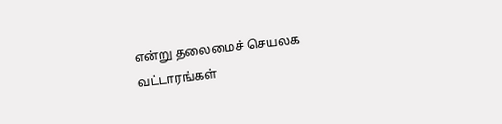என்று தலைமைச் செயலக வட்டாரங்கள்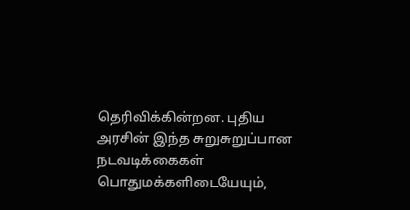தெரிவிக்கின்றன. புதிய அரசின் இந்த சுறுசுறுப்பான நடவடிக்கைகள் பொதுமக்களிடையேயும்,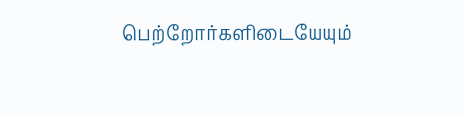பெற்றோர்களிடையேயும்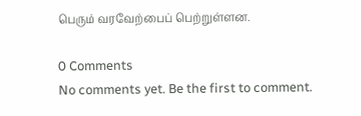பெரும் வரவேற்பைப் பெற்றுள்ளன.

0 Comments
No comments yet. Be the first to comment.